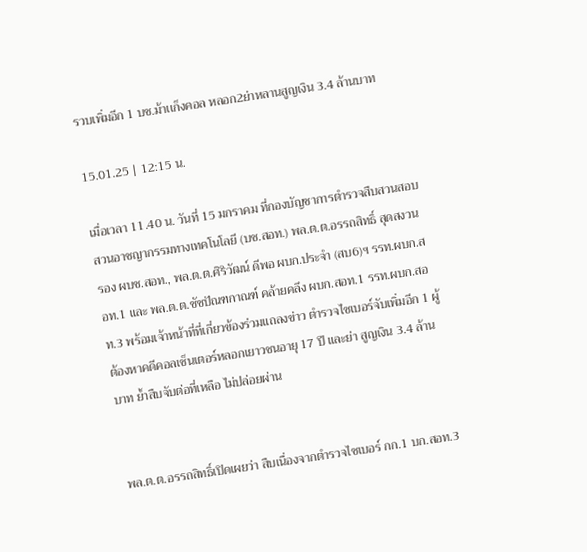รวบเพิ่มอีก 1 บช.ม้าเเก็งคอล หลอก2ย่าหลานสูญเงิน 3.4 ล้านบาท

15.01.25 | 12:15 น.

เมื่อเวลา 11.40 น. วันที่ 15 มกราคม ที่กองบัญชาการตำรวจสืบสวนสอบสวนอาชญากรรมทางเทคโนโลยี (บช.สอท.) พล.ต.ต.อรรถสิทธิ์ สุดสงวน รอง ผบช.สอท., พล.ต.ต.ศิริวัฒน์ ดีพอ ผบก.ประจำ (สบ6)ฯ รรท.ผบก.สอท.1 และ พล.ต.ต.ชัชปัณฑกาณฑ์ คล้ายคลึง ผบก.สอท.1 รรท.ผบก.สอท.3 พร้อมเจ้าหน้าที่ที่เกี่ยวข้องร่วมแถลงข่าว ตำรวจไซเบอร์จับเพิ่มอีก 1 ผู้ต้องหาคดีคอลเซ็นเตอร์หลอกเยาวชนอายุ 17 ปี และย่า สูญเงิน 3.4 ล้านบาท ย้ำสืบจับต่อที่เหลือ ไม่ปล่อยผ่าน


พล.ต.ต.อรรถสิทธิ์เปิดเผยว่า สืบเนื่องจากตำรวจไซเบอร์ กก.1 บก.สอท.3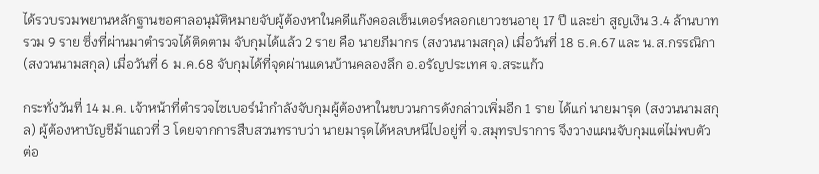ได้รวบรวมพยานหลักฐานขอศาลอนุมัติหมายจับผู้ต้องหาในคดีแก๊งคอลเซ็นเตอร์หลอกเยาวชนอายุ 17 ปี และย่า สูญเงิน 3.4 ล้านบาท รวม 9 ราย ซึ่งที่ผ่านมาตำรวจได้ติดตาม จับกุมได้แล้ว 2 ราย คือ นายภีมากร (สงวนนามสกุล) เมื่อวันที่ 18 ธ.ค.67 และ น.ส.กรรณิกา (สงวนนามสกุล) เมื่อวันที่ 6 ม.ค.68 จับกุมได้ที่จุดผ่านแดนบ้านคลองลึก อ.อรัญประเทศ จ.สระแก้ว

กระทั่งวันที่ 14 ม.ค. เจ้าหน้าที่ตำรวจไซเบอร์นำกำลังจับกุมผู้ต้องหาในขบวนการดังกล่าวเพิ่มอีก 1 ราย ได้แก่ นายมารุด (สงวนนามสกุล) ผู้ต้องหาบัญชีม้าแถวที่ 3 โดยจากการสืบสวนทราบว่า นายมารุดได้หลบหนีไปอยู่ที่ จ.สมุทรปราการ จึงวางแผนจับกุมแต่ไม่พบตัว ต่อ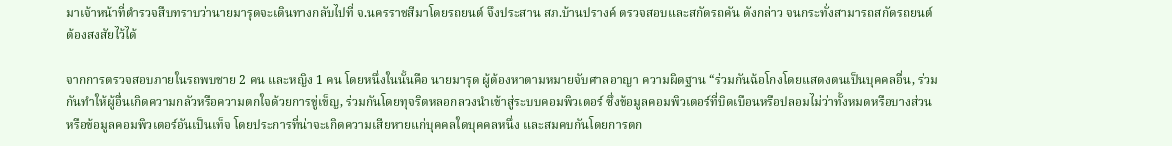มาเจ้าหน้าที่ตำรวจสืบทราบว่านายมารุดจะเดินทางกลับไปที่ จ.นครราชสีมาโดยรถยนต์ จึงประสาน สภ.บ้านปรางค์ ตรวจสอบและสกัดรถคัน ดังกล่าว จนกระทั่งสามารถสกัดรถยนต์ต้องสงสัยไว้ได้

จากการตรวจสอบภายในรถพบชาย 2 คน และหญิง 1 คน โดยหนึ่งในนั้นคือ นายมารุด ผู้ต้องหาตามหมายจับศาลอาญา ความผิดฐาน “ร่วมกันฉ้อโกงโดยแสดงตนเป็นบุคคลอื่น, ร่วมกันทำให้ผู้อื่นเกิดความกลัวหรือความตกใจด้วยการขู่เข็ญ, ร่วมกันโดยทุจริตหลอกลวงนำเข้าสู่ระบบคอมพิวเตอร์ ซึ่งข้อมูลคอมพิวเตอร์ที่บิดเบือนหรือปลอมไม่ว่าทั้งหมดหรือบางส่วน หรือข้อมูลคอมพิวเตอร์อันเป็นเท็จ โดยประการที่น่าจะเกิดความเสียหายแก่บุคคลใดบุคคลหนึ่ง และสมคบกันโดยการตก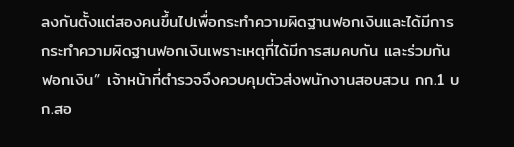ลงกันตั้งแต่สองคนขึ้นไปเพื่อกระทำความผิดฐานฟอกเงินและได้มีการกระทำความผิดฐานฟอกเงินเพราะเหตุที่ได้มีการสมคบกัน และร่วมกันฟอกเงิน” เจ้าหน้าที่ตำรวจจึงควบคุมตัวส่งพนักงานสอบสวน กก.1 บก.สอ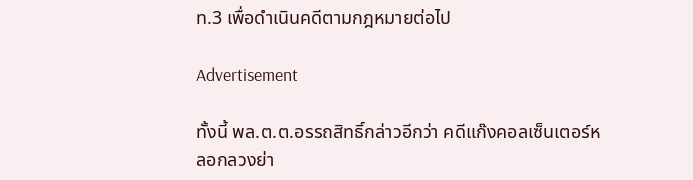ท.3 เพื่อดำเนินคดีตามกฎหมายต่อไป

Advertisement

ทั้งนี้ พล.ต.ต.อรรถสิทธิ์กล่าวอีกว่า คดีแก๊งคอลเซ็นเตอร์หลอกลวงย่า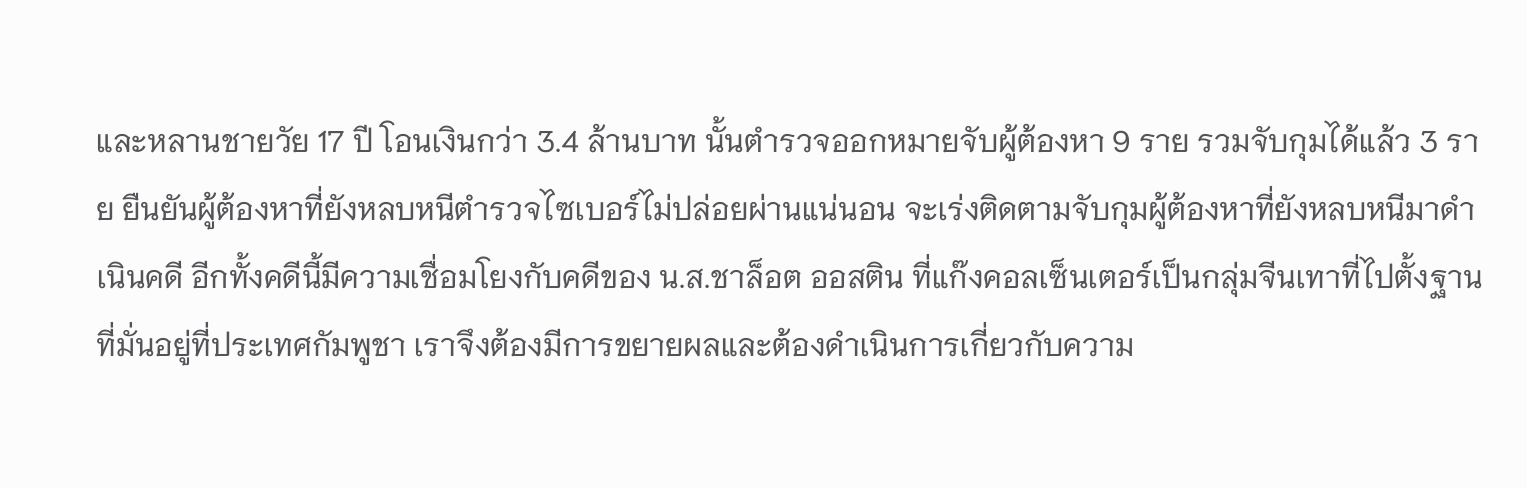และหลานชายวัย 17 ปี โอนเงินกว่า 3.4 ล้านบาท นั้นตำรวจออกหมายจับผู้ต้องหา 9 ราย รวมจับกุมได้แล้ว 3 ราย ยืนยันผู้ต้องหาที่ยังหลบหนีตำรวจไซเบอร์ไม่ปล่อยผ่านแน่นอน จะเร่งติดตามจับกุมผู้ต้องหาที่ยังหลบหนีมาดำเนินคดี อีกทั้งคดีนี้มีความเชื่อมโยงกับคดีของ น.ส.ชาล็อต ออสติน ที่แก๊งคอลเซ็นเตอร์เป็นกลุ่มจีนเทาที่ไปตั้งฐานที่มั่นอยู่ที่ประเทศกัมพูชา เราจึงต้องมีการขยายผลและต้องดำเนินการเกี่ยวกับความ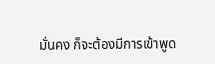มั่นคง ก็จะต้องมีการเข้าพูด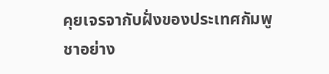คุยเจรจากับฝั่งของประเทศกัมพูชาอย่าง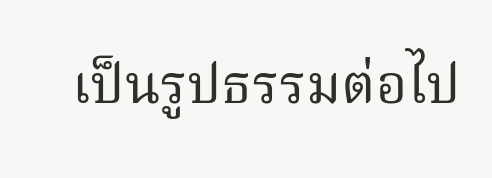เป็นรูปธรรมต่อไป